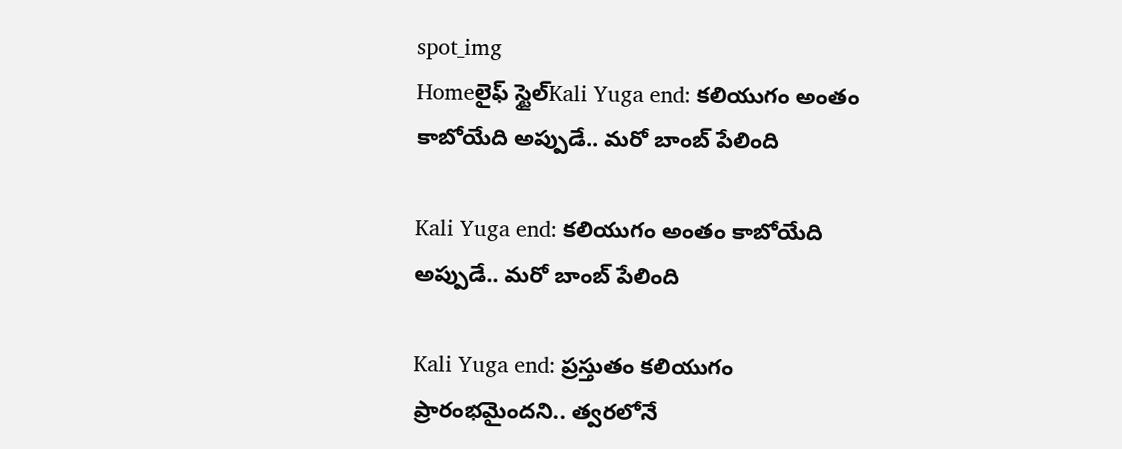spot_img
Homeలైఫ్ స్టైల్Kali Yuga end: కలియుగం అంతం కాబోయేది అప్పుడే.. మరో బాంబ్ పేలింది

Kali Yuga end: కలియుగం అంతం కాబోయేది అప్పుడే.. మరో బాంబ్ పేలింది

Kali Yuga end: ప్రస్తుతం కలియుగం ప్రారంభమైందని.. త్వరలోనే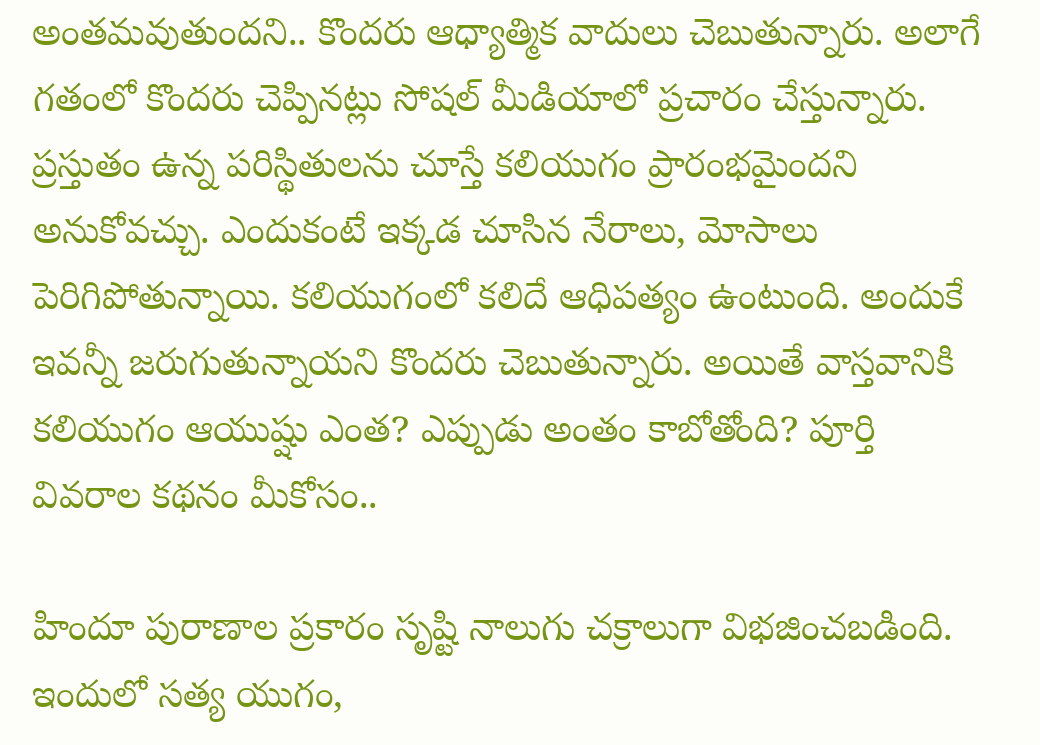అంతమవుతుందని.. కొందరు ఆధ్యాత్మిక వాదులు చెబుతున్నారు. అలాగే గతంలో కొందరు చెప్పినట్లు సోషల్ మీడియాలో ప్రచారం చేస్తున్నారు. ప్రస్తుతం ఉన్న పరిస్థితులను చూస్తే కలియుగం ప్రారంభమైందని అనుకోవచ్చు. ఎందుకంటే ఇక్కడ చూసిన నేరాలు, మోసాలు పెరిగిపోతున్నాయి. కలియుగంలో కలిదే ఆధిపత్యం ఉంటుంది. అందుకే ఇవన్నీ జరుగుతున్నాయని కొందరు చెబుతున్నారు. అయితే వాస్తవానికి కలియుగం ఆయుష్షు ఎంత? ఎప్పుడు అంతం కాబోతోంది? పూర్తి వివరాల కథనం మీకోసం..

హిందూ పురాణాల ప్రకారం సృష్టి నాలుగు చక్రాలుగా విభజించబడింది. ఇందులో సత్య యుగం,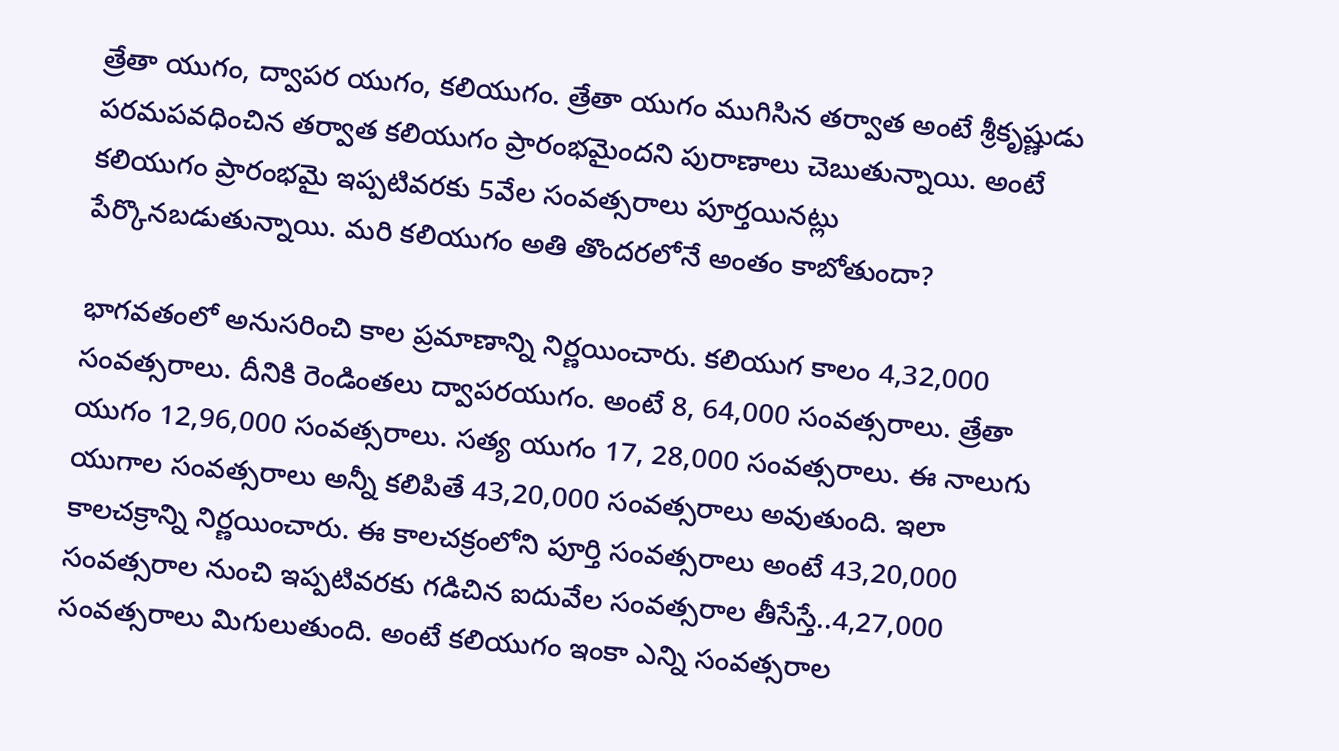త్రేతా యుగం, ద్వాపర యుగం, కలియుగం. త్రేతా యుగం ముగిసిన తర్వాత అంటే శ్రీకృష్ణుడు పరమపవధించిన తర్వాత కలియుగం ప్రారంభమైందని పురాణాలు చెబుతున్నాయి. అంటే కలియుగం ప్రారంభమై ఇప్పటివరకు 5వేల సంవత్సరాలు పూర్తయినట్లు పేర్కొనబడుతున్నాయి. మరి కలియుగం అతి తొందరలోనే అంతం కాబోతుందా?

భాగవతంలో అనుసరించి కాల ప్రమాణాన్ని నిర్ణయించారు. కలియుగ కాలం 4,32,000 సంవత్సరాలు. దీనికి రెండింతలు ద్వాపరయుగం. అంటే 8, 64,000 సంవత్సరాలు. త్రేతా యుగం 12,96,000 సంవత్సరాలు. సత్య యుగం 17, 28,000 సంవత్సరాలు. ఈ నాలుగు యుగాల సంవత్సరాలు అన్నీ కలిపితే 43,20,000 సంవత్సరాలు అవుతుంది. ఇలా కాలచక్రాన్ని నిర్ణయించారు. ఈ కాలచక్రంలోని పూర్తి సంవత్సరాలు అంటే 43,20,000 సంవత్సరాల నుంచి ఇప్పటివరకు గడిచిన ఐదువేల సంవత్సరాల తీసేస్తే..4,27,000 సంవత్సరాలు మిగులుతుంది. అంటే కలియుగం ఇంకా ఎన్ని సంవత్సరాల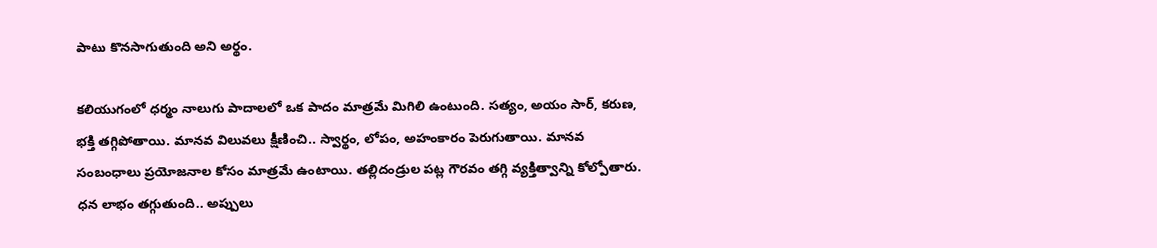పాటు కొనసాగుతుంది అని అర్థం.

కలియుగంలో ధర్మం నాలుగు పాదాలలో ఒక పాదం మాత్రమే మిగిలి ఉంటుంది. సత్యం, అయం సార్, కరుణ, భక్తి తగ్గిపోతాయి. మానవ విలువలు క్షీణించి.. స్వార్థం, లోపం, అహంకారం పెరుగుతాయి. మానవ సంబంధాలు ప్రయోజనాల కోసం మాత్రమే ఉంటాయి. తల్లిదండ్రుల పట్ల గౌరవం తగ్గి వ్యక్తిత్వాన్ని కోల్పోతారు. ధన లాభం తగ్గుతుంది.. అప్పులు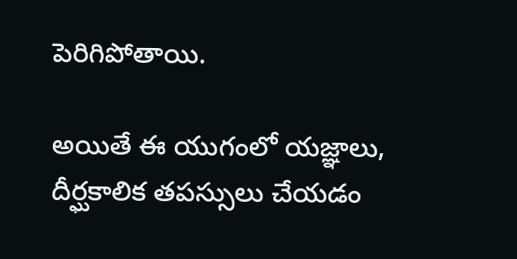పెరిగిపోతాయి.

అయితే ఈ యుగంలో యజ్ఞాలు, దీర్ఘకాలిక తపస్సులు చేయడం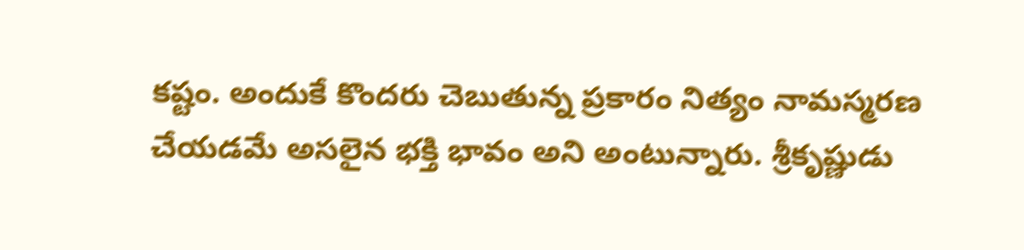కష్టం. అందుకే కొందరు చెబుతున్న ప్రకారం నిత్యం నామస్మరణ చేయడమే అసలైన భక్తి భావం అని అంటున్నారు. శ్రీకృష్ణుడు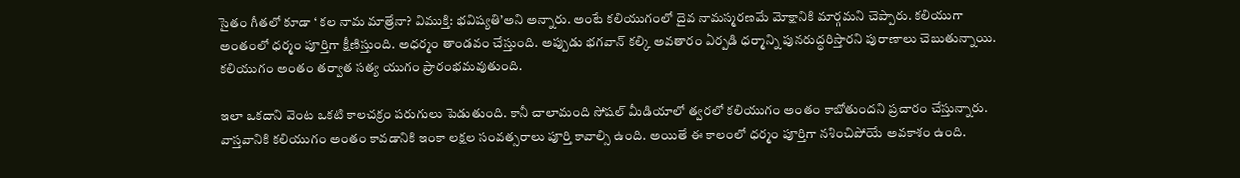సైతం గీతలో కూడా ‘ కల నామ మాత్రేనా? విముక్తి: భవిష్యతి’అని అన్నారు. అంటే కలియుగంలో దైవ నామస్మరణమే మోక్షానికి మార్గమని చెప్పారు. కలియుగా అంతంలో ధర్మం పూర్తిగా క్షీణిస్తుంది. అధర్మం తాండవం చేస్తుంది. అప్పుడు భగవాన్ కల్కి అవతారం ఏర్పడి ధర్మాన్ని పునరుద్ధరిస్తారని పురాణాలు చెబుతున్నాయి. కలియుగం అంతం తర్వాత సత్య యుగం ప్రారంభమవుతుంది.

ఇలా ఒకదాని వెంట ఒకటి కాలచక్రం పరుగులు పెడుతుంది. కానీ చాలామంది సోషల్ మీడియాలో త్వరలో కలియుగం అంతం కాబోతుందని ప్రచారం చేస్తున్నారు. వాస్తవానికి కలియుగం అంతం కావడానికి ఇంకా లక్షల సంవత్సరాలు పూర్తి కావాల్సి ఉంది. అయితే ఈ కాలంలో ధర్మం పూర్తిగా నశించిపోయే అవకాశం ఉంది.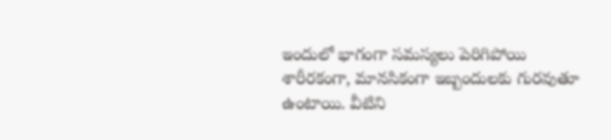ఇందులో భాగంగా సమస్యలు పెరిగిపోయి శారీరకంగా, మానసికంగా ఇబ్బందులకు గురవుతూ ఉంటాయి. వీటిని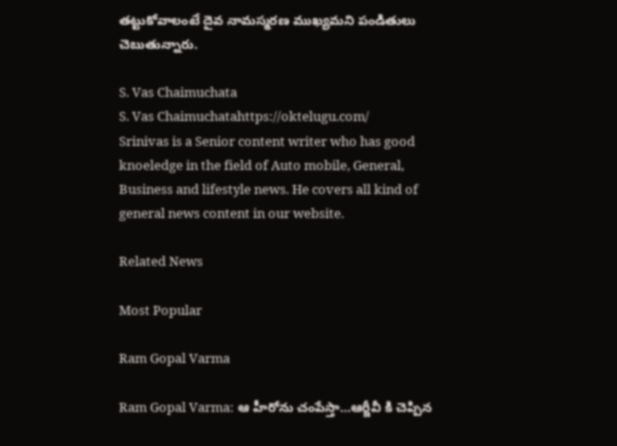తట్టుకోవాలంటే దైవ నామస్మరణ ముఖ్యమని పండితులు చెబుతున్నారు.

S. Vas Chaimuchata
S. Vas Chaimuchatahttps://oktelugu.com/
Srinivas is a Senior content writer who has good knoeledge in the field of Auto mobile, General, Business and lifestyle news. He covers all kind of general news content in our website.

Related News

Most Popular

Ram Gopal Varma

Ram Gopal Varma: ఆ హీరోను చంపేస్తా…ఆర్జీవీ కి చెప్పిన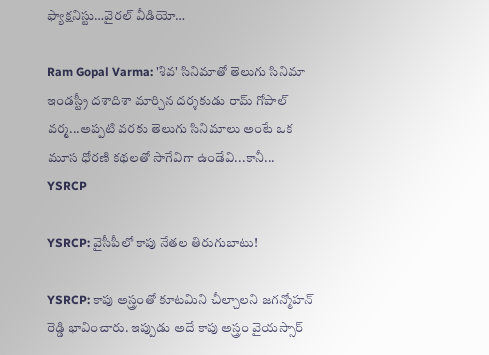ఫ్యాక్షనిస్టు…వైరల్ వీడియో…

Ram Gopal Varma: 'శివ' సినిమాతో తెలుగు సినిమా ఇండస్ట్రీ దశాదిశా మార్చిన దర్శకుడు రామ్ గోపాల్ వర్మ...అప్పటి వరకు తెలుగు సినిమాలు అంటే ఒక మూస ధోరణి కథలతో సాగేవిగా ఉండేవి...కానీ...
YSRCP

YSRCP: వైసీపీలో కాపు నేతల తిరుగుబాటు!

YSRCP: కాపు అస్త్రంతో కూటమిని చీల్చాలని జగన్మోహన్ రెడ్డి భావించారు. ఇప్పుడు అదే కాపు అస్త్రం వైయస్సార్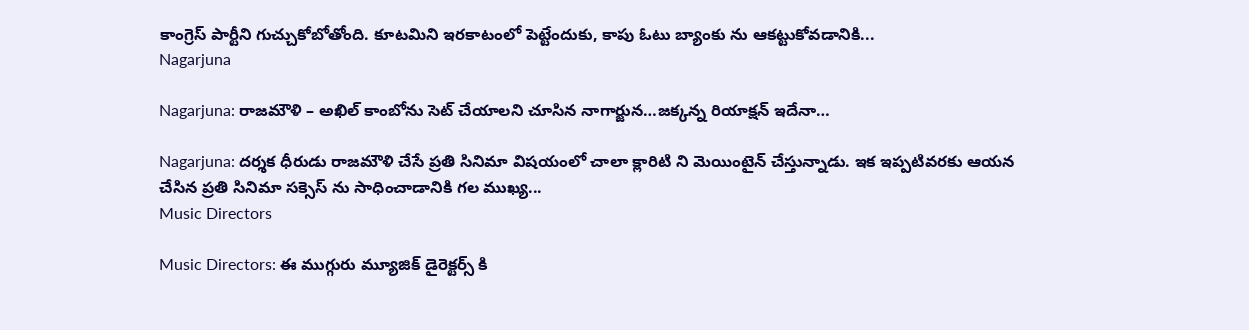కాంగ్రెస్ పార్టీని గుచ్చుకోబోతోంది. కూటమిని ఇరకాటంలో పెట్టేందుకు, కాపు ఓటు బ్యాంకు ను ఆకట్టుకోవడానికి...
Nagarjuna

Nagarjuna: రాజమౌళి – అఖిల్ కాంబోను సెట్ చేయాలని చూసిన నాగార్జున…జక్కన్న రియాక్షన్ ఇదేనా…

Nagarjuna: దర్శక ధీరుడు రాజమౌళి చేసే ప్రతి సినిమా విషయంలో చాలా క్లారిటి ని మెయింటైన్ చేస్తున్నాడు. ఇక ఇప్పటివరకు ఆయన చేసిన ప్రతి సినిమా సక్సెస్ ను సాధించాడానికి గల ముఖ్య...
Music Directors

Music Directors: ఈ ముగ్గురు మ్యూజిక్ డైరెక్టర్స్ కి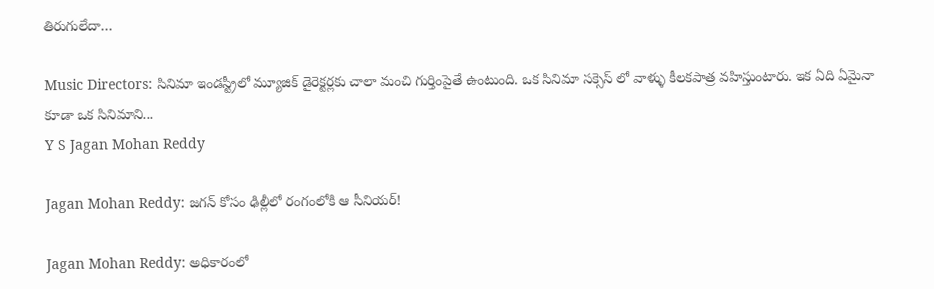తిరుగులేదా…

Music Directors: సినిమా ఇండస్ట్రీలో మ్యూజిక్ డైరెక్టర్లకు చాలా మంచి గుర్తింపైతే ఉంటుంది. ఒక సినిమా సక్సెస్ లో వాళ్ళు కీలకపాత్ర వహిస్తుంటారు. ఇక ఏది ఏమైనా కూడా ఒక సినిమాని...
Y S Jagan Mohan Reddy

Jagan Mohan Reddy: జగన్ కోసం ఢిల్లీలో రంగంలోకి ఆ సీనియర్!

Jagan Mohan Reddy: అధికారంలో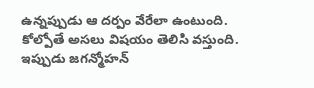ఉన్నప్పుడు ఆ దర్పం వేరేలా ఉంటుంది. కోల్పోతే అసలు విషయం తెలిసి వస్తుంది. ఇప్పుడు జగన్మోహన్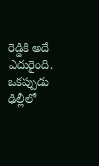రెడ్డికి అదే ఎదురైంది. ఒకప్పుడు ఢిల్లీలో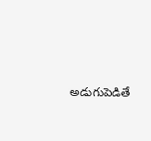అడుగుపెడితే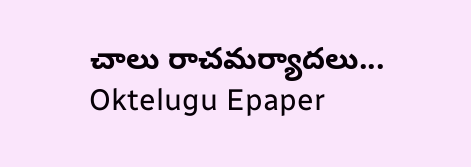చాలు రాచమర్యాదలు...
Oktelugu Epaper